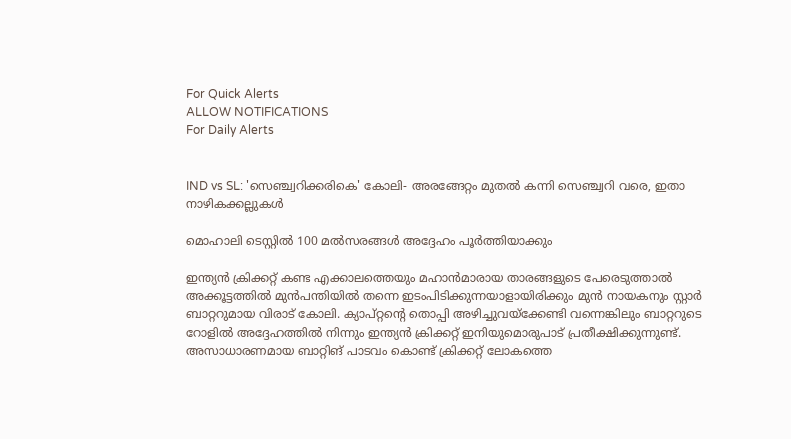For Quick Alerts
ALLOW NOTIFICATIONS
For Daily Alerts


IND vs SL: 'സെഞ്ച്വറിക്കരികെ' കോലി- അരങ്ങേറ്റം മുതല്‍ കന്നി സെഞ്ച്വറി വരെ, ഇതാ നാഴികക്കല്ലുകള്‍

മൊഹാലി ടെസ്റ്റില്‍ 100 മല്‍സരങ്ങള്‍ അദ്ദേഹം പൂര്‍ത്തിയാക്കും

ഇന്ത്യന്‍ ക്രിക്കറ്റ് കണ്ട എക്കാലത്തെയും മഹാന്‍മാരായ താരങ്ങളുടെ പേരെടുത്താല്‍ അക്കൂട്ടത്തില്‍ മുന്‍പന്തിയില്‍ തന്നെ ഇടംപിടിക്കുന്നയാളായിരിക്കും മുന്‍ നായകനും സ്റ്റാര്‍ ബാറ്ററുമായ വിരാട് കോലി. ക്യാപ്റ്റന്റെ തൊപ്പി അഴിച്ചുവയ്‌ക്കേണ്ടി വന്നെങ്കിലും ബാറ്ററുടെ റോളില്‍ അദ്ദേഹത്തില്‍ നിന്നും ഇന്ത്യന്‍ ക്രിക്കറ്റ് ഇനിയുമൊരുപാട് പ്രതീക്ഷിക്കുന്നുണ്ട്. അസാധാരണമായ ബാറ്റിങ് പാടവം കൊണ്ട് ക്രിക്കറ്റ് ലോകത്തെ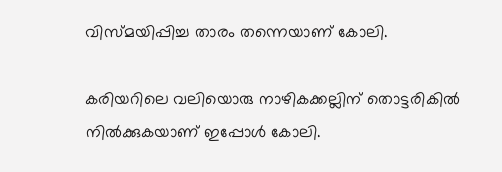വിസ്മയിപ്പിച്ച താരം തന്നെയാണ് കോലി.

കരിയറിലെ വലിയൊരു നാഴികക്കല്ലിന് തൊട്ടരികില്‍ നില്‍ക്കുകയാണ് ഇപ്പോള്‍ കോലി.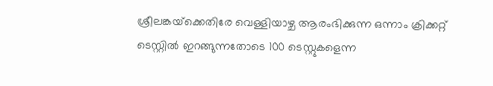ശ്രീലങ്കയ്‌ക്കെതിരേ വെള്ളിയാഴ്ച ആരംഭിക്കുന്ന ഒന്നാം ക്രിക്കറ്റ് ടെസ്റ്റില്‍ ഇറങ്ങുന്നതോടെ 100 ടെസ്റ്റുകളെന്ന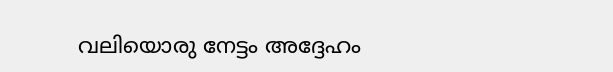വലിയൊരു നേട്ടം അദ്ദേഹം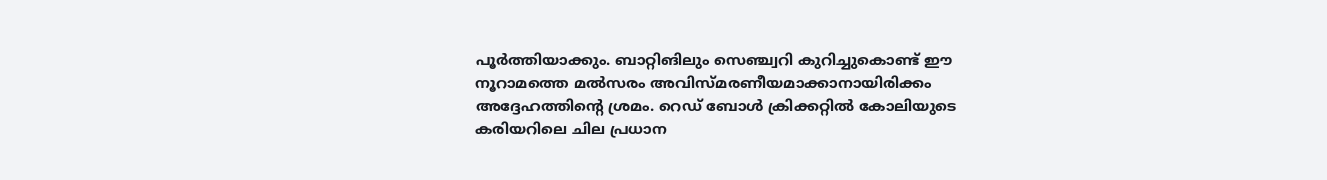പൂര്‍ത്തിയാക്കും. ബാറ്റിങിലും സെഞ്ച്വറി കുറിച്ചുകൊണ്ട് ഈ നൂറാമത്തെ മല്‍സരം അവിസ്മരണീയമാക്കാനായിരിക്കം അദ്ദേഹത്തിന്റെ ശ്രമം. റെഡ് ബോള്‍ ക്രിക്കറ്റില്‍ കോലിയുടെ കരിയറിലെ ചില പ്രധാന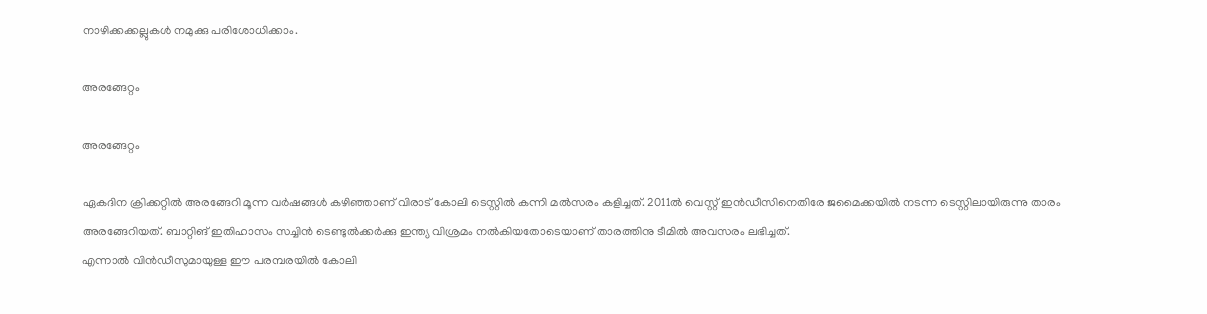നാഴിക്കക്കല്ലുകള്‍ നമുക്കു പരിശോധിക്കാം.

അരങ്ങേറ്റം

അരങ്ങേറ്റം

ഏകദിന ക്രിക്കറ്റില്‍ അരങ്ങേറി മൂന്ന വര്‍ഷങ്ങള്‍ കഴിഞ്ഞാണ് വിരാട് കോലി ടെസ്റ്റില്‍ കന്നി മല്‍സരം കളിച്ചത്. 2011ല്‍ വെസ്റ്റ് ഇന്‍ഡീസിനെതിരേ ജമൈക്കയില്‍ നടന്ന ടെസ്റ്റിലായിരുന്നു താരം അരങ്ങേറിയത്. ബാറ്റിങ് ഇതിഹാസം സച്ചിന്‍ ടെണ്ടുല്‍ക്കര്‍ക്കു ഇന്ത്യ വിശ്രമം നല്‍കിയതോടെയാണ് താരത്തിനു ടീമില്‍ അവസരം ലഭിച്ചത്.
എന്നാല്‍ വിന്‍ഡീസുമായുള്ള ഈ പരമ്പരയില്‍ കോലി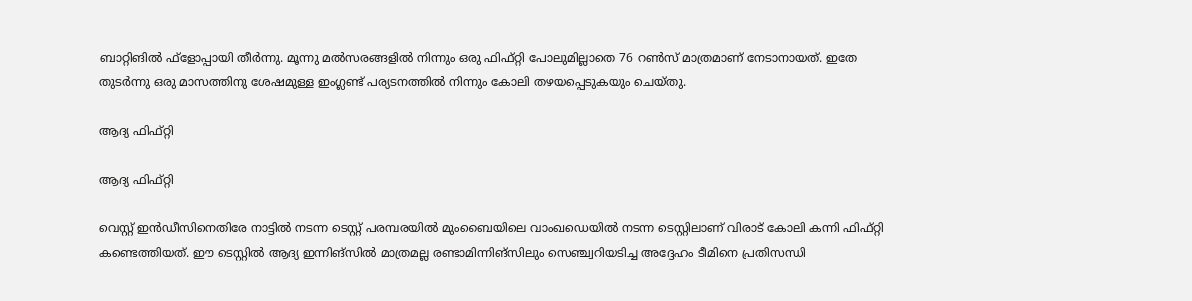ബാറ്റിങില്‍ ഫ്‌ളോപ്പായി തീര്‍ന്നു. മൂന്നു മല്‍സരങ്ങളില്‍ നിന്നും ഒരു ഫിഫ്റ്റി പോലുമില്ലാതെ 76 റണ്‍സ് മാത്രമാണ് നേടാനായത്. ഇതേ തുടര്‍ന്നു ഒരു മാസത്തിനു ശേഷമുള്ള ഇംഗ്ലണ്ട് പര്യടനത്തില്‍ നിന്നും കോലി തഴയപ്പെടുകയും ചെയ്തു.

ആദ്യ ഫിഫ്റ്റി

ആദ്യ ഫിഫ്റ്റി

വെസ്റ്റ് ഇന്‍ഡീസിനെതിരേ നാട്ടില്‍ നടന്ന ടെസ്റ്റ് പരമ്പരയില്‍ മുംബൈയിലെ വാംഖഡെയില്‍ നടന്ന ടെസ്റ്റിലാണ് വിരാട് കോലി കന്നി ഫിഫ്റ്റി കണ്ടെത്തിയത്. ഈ ടെസ്റ്റില്‍ ആദ്യ ഇന്നിങ്‌സില്‍ മാത്രമല്ല രണ്ടാമിന്നിങ്‌സിലും സെഞ്ച്വറിയടിച്ച അദ്ദേഹം ടീമിനെ പ്രതിസന്ധി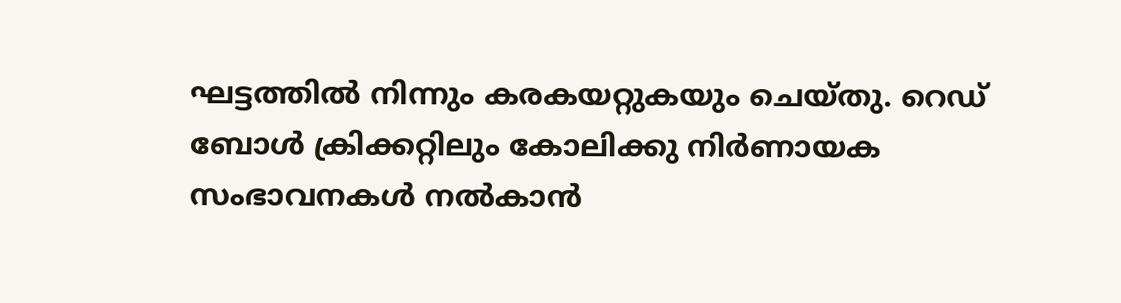ഘട്ടത്തില്‍ നിന്നും കരകയറ്റുകയും ചെയ്തു. റെഡ് ബോള്‍ ക്രിക്കറ്റിലും കോലിക്കു നിര്‍ണായക സംഭാവനകള്‍ നല്‍കാന്‍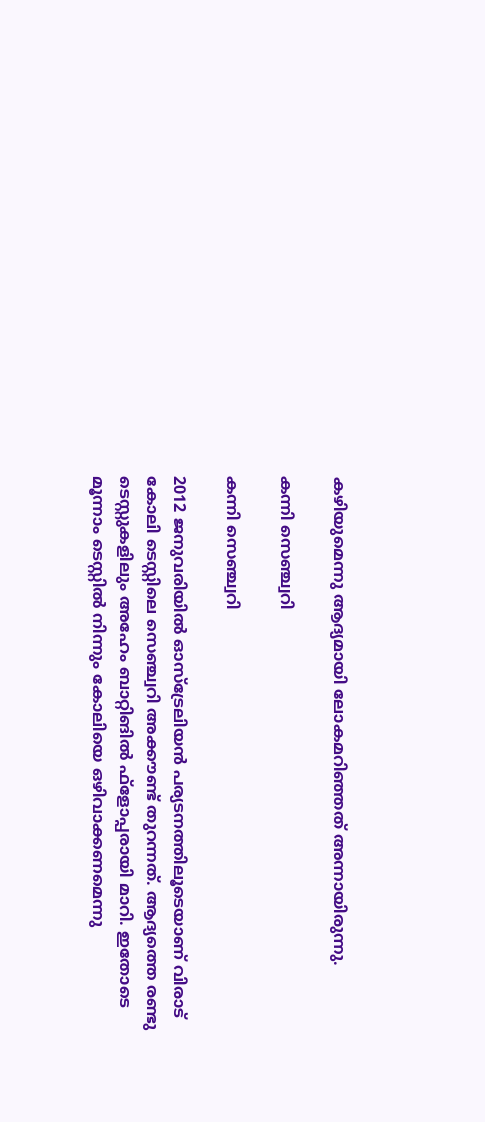കഴിയുമെന്നു ആദ്യമായി ലോകമറിഞ്ഞത് അന്നായിരുന്നു.

കന്നി സെഞ്ച്വറി

കന്നി സെഞ്ച്വറി

2012 ജനുവരിയില്‍ ഓസ്‌ട്രേലിയന്‍ പര്യടനത്തിലൂടെയാണ് വിരാട് കോലി ടെസ്റ്റിലെ സെഞ്ച്വറി അക്കൗണ്ട് തുറന്നത്. ആദ്യത്തെ രണ്ടു ടെസ്റ്റുകളിലും അഹേം ബാറ്റിങില്‍ ഫ്‌ളോപ്പരായി മാറി. ഇതോടെ മൂന്നാം ടെസ്റ്റില്‍ നിന്നും കോലിയെ ഒഴിവാക്കണമെന്നു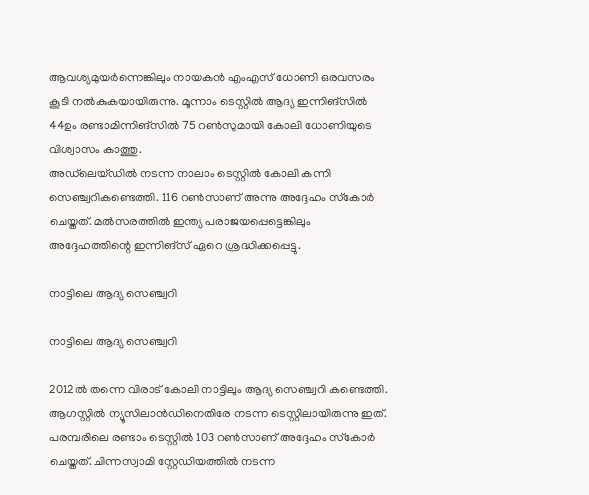ആവശ്യമുയര്‍ന്നെങ്കിലും നായകന്‍ എംഎസ് ധോണി ഒരവസരം കൂടി നല്‍കുകയായിരുന്നു. മൂന്നാം ടെസ്റ്റില്‍ ആദ്യ ഇന്നിങ്‌സില്‍ 44ഉം രണ്ടാമിന്നിങ്‌സില്‍ 75 റണ്‍സുമായി കോലി ധോണിയുടെ വിശ്വാസം കാത്തു.
അഡ്‌ലെയ്ഡില്‍ നടന്ന നാലാം ടെസ്റ്റില്‍ കോലി കന്നി സെഞ്ച്വറികണ്ടെത്തി. 116 റണ്‍സാണ് അന്നു അദ്ദേഹം സ്‌കോര്‍ ചെയ്തത്. മല്‍സരത്തില്‍ ഇന്ത്യ പരാജയപ്പെട്ടെങ്കിലും അദ്ദേഹത്തിന്റെ ഇന്നിങ്‌സ് ഏറെ ശ്രദ്ധിക്കപ്പെട്ടു.

നാട്ടിലെ ആദ്യ സെഞ്ച്വറി

നാട്ടിലെ ആദ്യ സെഞ്ച്വറി

2012ല്‍ തന്നെ വിരാട് കോലി നാട്ടിലും ആദ്യ സെഞ്ച്വറി കണ്ടെത്തി. ആഗസ്റ്റില്‍ ന്യൂസിലാന്‍ഡിനെതിരേ നടന്ന ടെസ്റ്റിലായിരുന്നു ഇത്. പരമ്പരിലെ രണ്ടാം ടെസ്റ്റില്‍ 103 റണ്‍സാണ് അദ്ദേഹം സ്‌കോര്‍ ചെയ്തത്. ചിന്നസ്വാമി സ്റ്റേഡിയത്തില്‍ നടന്ന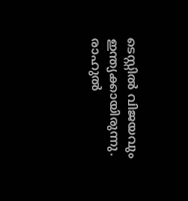ടെസ്റ്റില്‍ വിജയവും ഇന്ത്യക്കായിരുന്നു.
രാഹുല്‍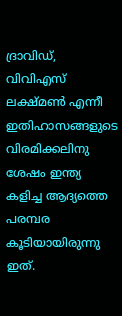ദ്രാവിഡ്, വിവിഎസ് ലക്ഷ്മണ്‍ എന്നീ ഇതിഹാസങ്ങളുടെ വിരമിക്കലിനു ശേഷം ഇന്ത്യ കളിച്ച ആദ്യത്തെ പരമ്പര കൂടിയായിരുന്നു ഇത്.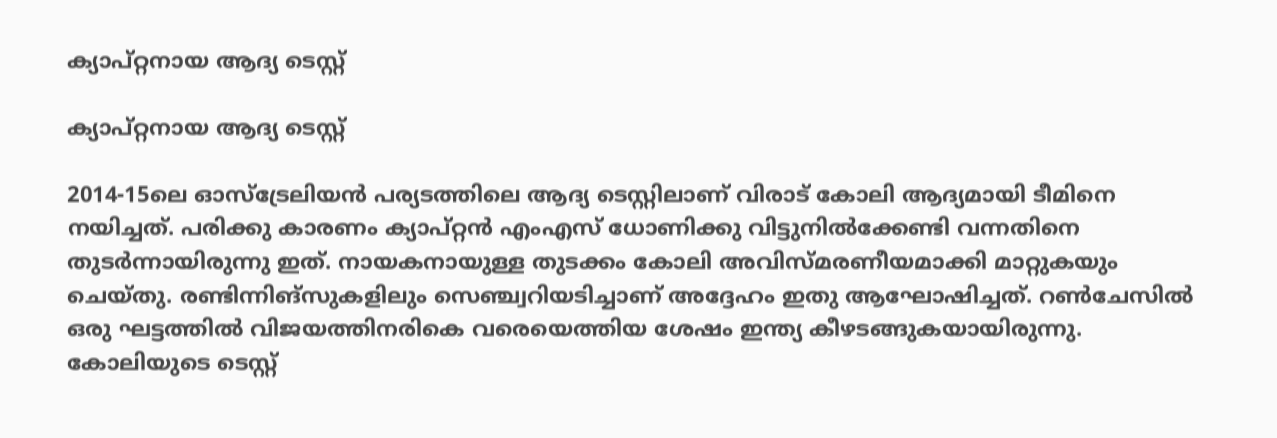ക്യാപ്റ്റനായ ആദ്യ ടെസ്റ്റ്

ക്യാപ്റ്റനായ ആദ്യ ടെസ്റ്റ്

2014-15ലെ ഓസ്‌ട്രേലിയന്‍ പര്യടത്തിലെ ആദ്യ ടെസ്റ്റിലാണ് വിരാട് കോലി ആദ്യമായി ടീമിനെ നയിച്ചത്. പരിക്കു കാരണം ക്യാപ്റ്റന്‍ എംഎസ് ധോണിക്കു വിട്ടുനില്‍ക്കേണ്ടി വന്നതിനെ തുടര്‍ന്നായിരുന്നു ഇത്. നായകനായുള്ള തുടക്കം കോലി അവിസ്മരണീയമാക്കി മാറ്റുകയും ചെയ്തു. രണ്ടിന്നിങ്‌സുകളിലും സെഞ്ച്വറിയടിച്ചാണ് അദ്ദേഹം ഇതു ആഘോഷിച്ചത്. റണ്‍ചേസില്‍ ഒരു ഘട്ടത്തില്‍ വിജയത്തിനരികെ വരെയെത്തിയ ശേഷം ഇന്ത്യ കീഴടങ്ങുകയായിരുന്നു.
കോലിയുടെ ടെസ്റ്റ്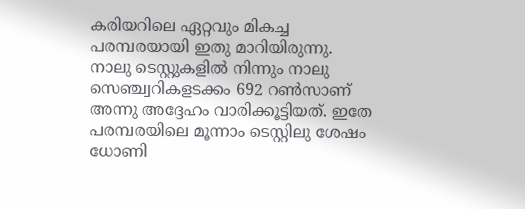കരിയറിലെ ഏറ്റവും മികച്ച പരമ്പരയായി ഇതു മാറിയിരുന്നു. നാലു ടെസ്റ്റുകളില്‍ നിന്നും നാലു സെഞ്ച്വറികളടക്കം 692 റണ്‍സാണ് അന്നു അദ്ദേഹം വാരിക്കൂട്ടിയത്. ഇതേ പരമ്പരയിലെ മൂന്നാം ടെസ്റ്റിലു ശേഷം ധോണി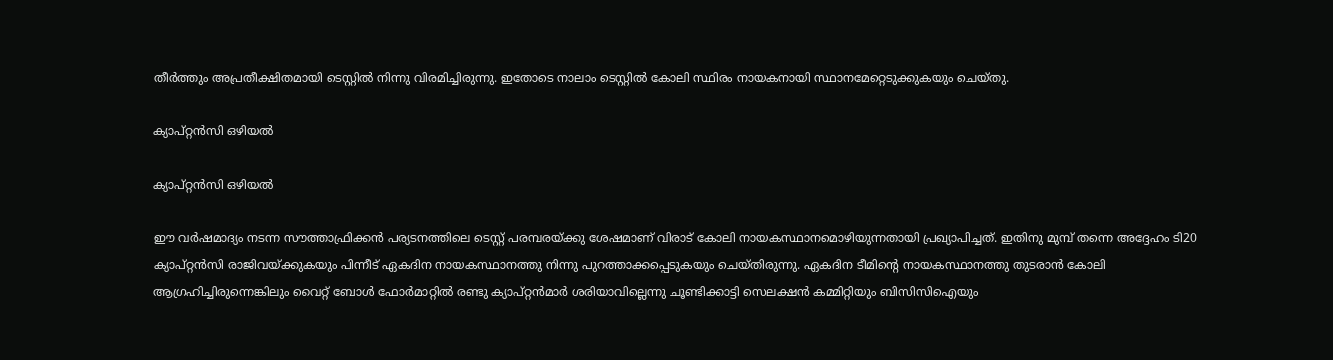തീര്‍ത്തും അപ്രതീക്ഷിതമായി ടെസ്റ്റില്‍ നിന്നു വിരമിച്ചിരുന്നു. ഇതോടെ നാലാം ടെസ്റ്റില്‍ കോലി സ്ഥിരം നായകനായി സ്ഥാനമേറ്റെടുക്കുകയും ചെയ്തു.

ക്യാപ്റ്റന്‍സി ഒഴിയല്‍

ക്യാപ്റ്റന്‍സി ഒഴിയല്‍

ഈ വര്‍ഷമാദ്യം നടന്ന സൗത്താഫ്രിക്കന്‍ പര്യടനത്തിലെ ടെസ്റ്റ് പരമ്പരയ്ക്കു ശേഷമാണ് വിരാട് കോലി നായകസ്ഥാനമൊഴിയുന്നതായി പ്രഖ്യാപിച്ചത്. ഇതിനു മുമ്പ് തന്നെ അദ്ദേഹം ടി20 ക്യാപ്റ്റന്‍സി രാജിവയ്ക്കുകയും പിന്നീട് ഏകദിന നായകസ്ഥാനത്തു നിന്നു പുറത്താക്കപ്പെടുകയും ചെയ്തിരുന്നു. ഏകദിന ടീമിന്റെ നായകസ്ഥാനത്തു തുടരാന്‍ കോലി ആഗ്രഹിച്ചിരുന്നെങ്കിലും വൈറ്റ് ബോള്‍ ഫോര്‍മാറ്റില്‍ രണ്ടു ക്യാപ്റ്റന്‍മാര്‍ ശരിയാവില്ലെന്നു ചൂണ്ടിക്കാട്ടി സെലക്ഷന്‍ കമ്മിറ്റിയും ബിസിസിഐയും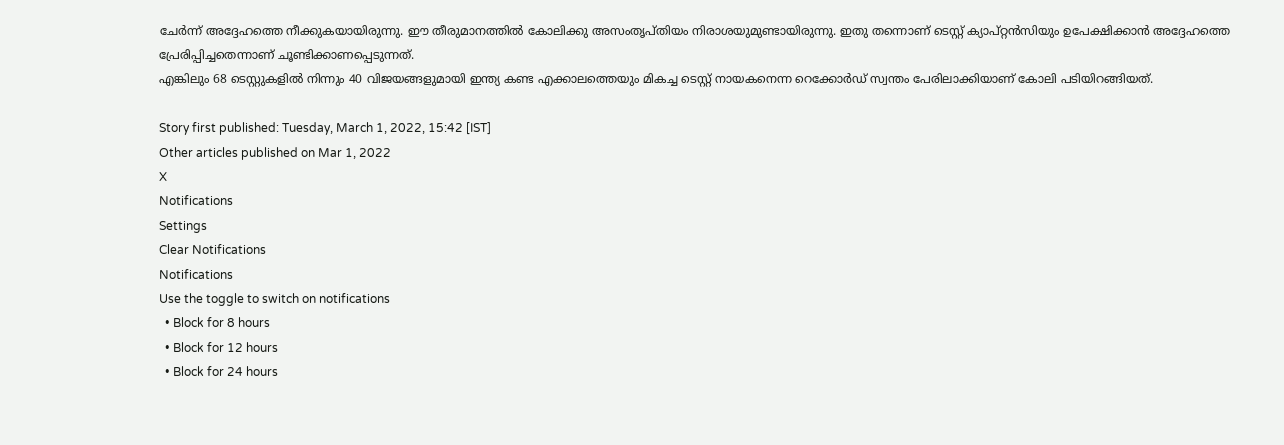ചേര്‍ന്ന് അദ്ദേഹത്തെ നീക്കുകയായിരുന്നു. ഈ തീരുമാനത്തില്‍ കോലിക്കു അസംതൃപ്തിയം നിരാശയുമുണ്ടായിരുന്നു. ഇതു തന്നൊണ് ടെസ്റ്റ് ക്യാപ്റ്റന്‍സിയും ഉപേക്ഷിക്കാന്‍ അദ്ദേഹത്തെ പ്രേരിപ്പിച്ചതെന്നാണ് ചൂണ്ടിക്കാണപ്പെടുന്നത്.
എങ്കിലും 68 ടെസ്റ്റുകളില്‍ നിന്നും 40 വിജയങ്ങളുമായി ഇന്ത്യ കണ്ട എക്കാലത്തെയും മികച്ച ടെസ്റ്റ് നായകനെന്ന റെക്കോര്‍ഡ് സ്വന്തം പേരിലാക്കിയാണ് കോലി പടിയിറങ്ങിയത്.

Story first published: Tuesday, March 1, 2022, 15:42 [IST]
Other articles published on Mar 1, 2022
X
Notifications
Settings
Clear Notifications
Notifications
Use the toggle to switch on notifications
  • Block for 8 hours
  • Block for 12 hours
  • Block for 24 hours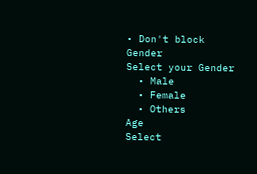• Don't block
Gender
Select your Gender
  • Male
  • Female
  • Others
Age
Select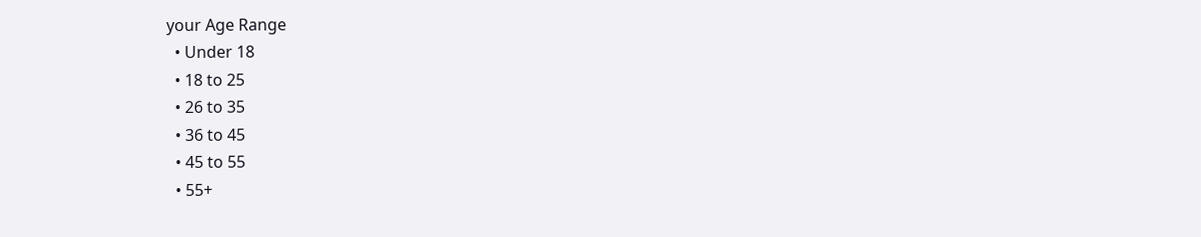your Age Range
  • Under 18
  • 18 to 25
  • 26 to 35
  • 36 to 45
  • 45 to 55
  • 55+